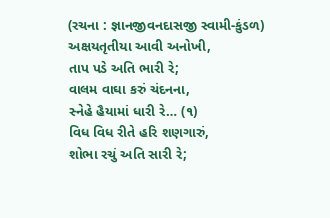(રચના : જ્ઞાનજીવનદાસજી સ્વામી-કુંડળ)
અક્ષયતૃતીયા આવી અનોખી,
તાપ પડે અતિ ભારી રે;
વાલમ વાઘા કરું ચંદનના,
સ્નેહે હૈયામાં ધારી રે… (૧)
વિધ વિધ રીતે હરિ શણગારું,
શોભા રચું અતિ સારી રે;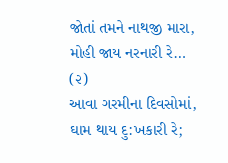જોતાં તમને નાથજી મારા,
મોહી જાય નરનારી રે… (૨)
આવા ગરમીના દિવસોમાં,
ઘામ થાય દુ:ખકારી રે;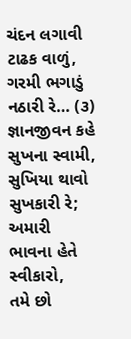ચંદન લગાવી ટાઢક વાળું,
ગરમી ભગાડું નઠારી રે… (૩)
જ્ઞાનજીવન કહે સુખના સ્વામી,
સુખિયા થાવો સુખકારી રે;
અમારી ભાવના હેતે સ્વીકારો,
તમે છો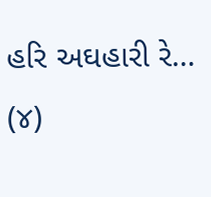હરિ અઘહારી રે… (૪)